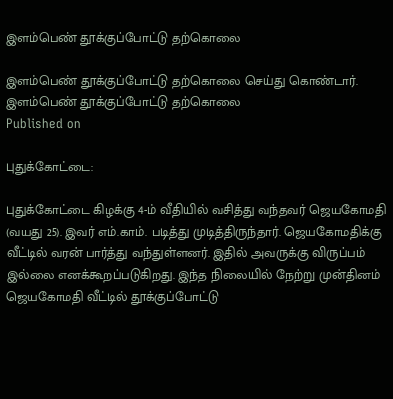இளம்பெண் தூக்குப்போட்டு தற்கொலை

இளம்பெண் தூக்குப்போட்டு தற்கொலை செய்து கொண்டார்.
இளம்பெண் தூக்குப்போட்டு தற்கொலை
Published on

புதுக்கோட்டை:

புதுக்கோட்டை கிழக்கு 4-ம் வீதியில் வசித்து வந்தவர் ஜெயகோமதி (வயது 25). இவர் எம்.காம். படித்து முடித்திருந்தார். ஜெயகோமதிக்கு வீட்டில் வரன் பார்த்து வந்துள்ளனர். இதில் அவருக்கு விருப்பம் இல்லை எனக்கூறப்படுகிறது. இந்த நிலையில் நேற்று முன்தினம் ஜெயகோமதி வீட்டில் தூக்குப்போட்டு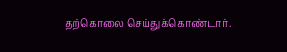தற்கொலை செய்துக்கொண்டார்.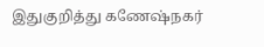இதுகுறித்து கணேஷ்நகர்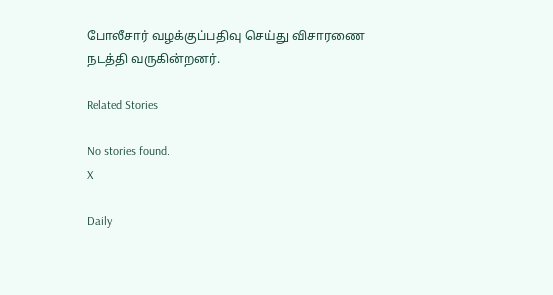போலீசார் வழக்குப்பதிவு செய்து விசாரணை நடத்தி வருகின்றனர்.

Related Stories

No stories found.
X

Daily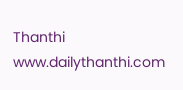Thanthi
www.dailythanthi.com